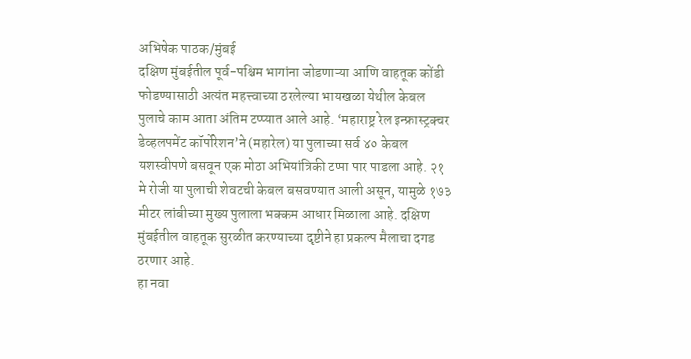अभिषेक पाठक/मुंबई
दक्षिण मुंबईतील पूर्व-पश्चिम भागांना जोडणाऱ्या आणि वाहतूक कोंडी फोडण्यासाठी अत्यंत महत्त्वाच्या ठरलेल्या भायखळा येथील केबल पुलाचे काम आता अंतिम टप्प्यात आले आहे. ‘महाराष्ट्र रेल इन्फ्रास्ट्रक्चर डेव्हलपमेंट कॉर्पोरेशन’ने (महारेल) या पुलाच्या सर्व ४० केबल यशस्वीपणे बसवून एक मोठा अभियांत्रिकी टप्पा पार पाडला आहे. २१ मे रोजी या पुलाची शेवटची केबल बसवण्यात आली असून, यामुळे १७३ मीटर लांबीच्या मुख्य पुलाला भक्कम आधार मिळाला आहे. दक्षिण मुंबईतील वाहतूक सुरळीत करण्याच्या दृष्टीने हा प्रकल्प मैलाचा दगड ठरणार आहे.
हा नवा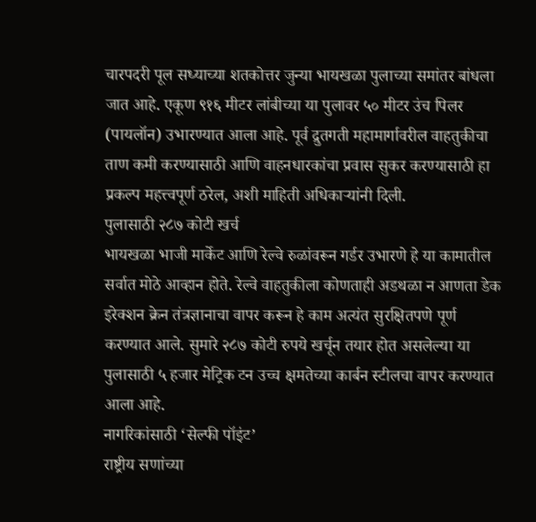चारपदरी पूल सध्याच्या शतकोत्तर जुन्या भायखळा पुलाच्या समांतर बांधला जात आहे. एकूण ९१६ मीटर लांबीच्या या पुलावर ५० मीटर उंच पिलर (पायलॉन) उभारण्यात आला आहे. पूर्व द्रुतगती महामार्गावरील वाहतुकीचा ताण कमी करण्यासाठी आणि वाहनधारकांचा प्रवास सुकर करण्यासाठी हा प्रकल्प महत्त्वपूर्ण ठरेल, अशी माहिती अधिकाऱ्यांनी दिली.
पुलासाठी २८७ कोटी खर्च
भायखळा भाजी मार्केट आणि रेल्वे रुळांवरून गर्डर उभारणे हे या कामातील सर्वात मोठे आव्हान होते. रेल्वे वाहतुकीला कोणताही अडथळा न आणता डेक इरेक्शन क्रेन तंत्रज्ञानाचा वापर करून हे काम अत्यंत सुरक्षितपणे पूर्ण करण्यात आले. सुमारे २८७ कोटी रुपये खर्चून तयार होत असलेल्या या पुलासाठी ५ हजार मेट्रिक टन उच्च क्षमतेच्या कार्बन स्टीलचा वापर करण्यात आला आहे.
नागरिकांसाठी ‘सेल्फी पॉइंट’
राष्ट्रीय सणांच्या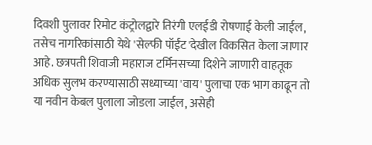दिवशी पुलावर रिमोट कंट्रोलद्वारे तिरंगी एलईडी रोषणाई केली जाईल, तसेच नागरिकांसाठी येथे 'सेल्फी पॉईंट'देखील विकसित केला जाणार आहे. छत्रपती शिवाजी महाराज टर्मिनसच्या दिशेने जाणारी वाहतूक अधिक सुलभ करण्यासाठी सध्याच्या 'वाय' पुलाचा एक भाग काढून तो या नवीन केबल पुलाला जोडला जाईल, असेही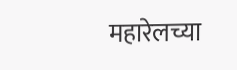महारेलच्या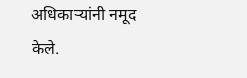अधिकाऱ्यांनी नमूद केले.